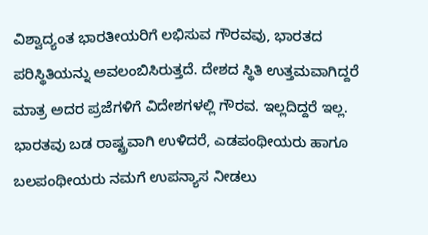ವಿಶ್ವಾದ್ಯಂತ ಭಾರತೀಯರಿಗೆ ಲಭಿಸುವ ಗೌರವವು, ಭಾರತದ ಪರಿಸ್ಥಿತಿಯನ್ನು ಅವಲಂಬಿಸಿರುತ್ತದೆ. ದೇಶದ ಸ್ಥಿತಿ ಉತ್ತಮವಾಗಿದ್ದರೆ ಮಾತ್ರ ಅದರ ಪ್ರಜೆಗಳಿಗೆ ವಿದೇಶಗಳಲ್ಲಿ ಗೌರವ. ಇಲ್ಲದಿದ್ದರೆ ಇಲ್ಲ. ಭಾರತವು ಬಡ ರಾಷ್ಟ್ರವಾಗಿ ಉಳಿದರೆ, ಎಡಪಂಥೀಯರು ಹಾಗೂ ಬಲಪಂಥೀಯರು ನಮಗೆ ಉಪನ್ಯಾಸ ನೀಡಲು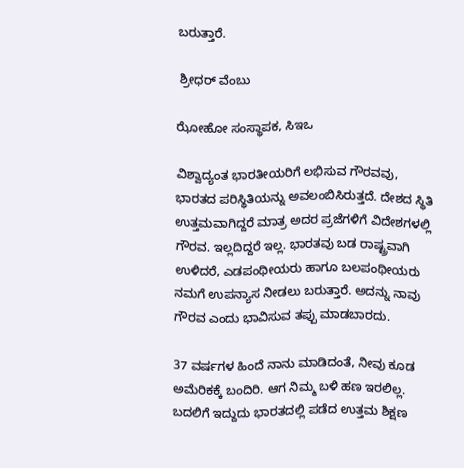ಬರುತ್ತಾರೆ.

 ಶ್ರೀಧರ್‌ ವೆಂಬು

ಝೋಹೋ ಸಂಸ್ಥಾಪಕ, ಸಿಇಒ

ವಿಶ್ವಾದ್ಯಂತ ಭಾರತೀಯರಿಗೆ ಲಭಿಸುವ ಗೌರವವು, ಭಾರತದ ಪರಿಸ್ಥಿತಿಯನ್ನು ಅವಲಂಬಿಸಿರುತ್ತದೆ. ದೇಶದ ಸ್ಥಿತಿ ಉತ್ತಮವಾಗಿದ್ದರೆ ಮಾತ್ರ ಅದರ ಪ್ರಜೆಗಳಿಗೆ ವಿದೇಶಗಳಲ್ಲಿ ಗೌರವ. ಇಲ್ಲದಿದ್ದರೆ ಇಲ್ಲ. ಭಾರತವು ಬಡ ರಾಷ್ಟ್ರವಾಗಿ ಉಳಿದರೆ, ಎಡಪಂಥೀಯರು ಹಾಗೂ ಬಲಪಂಥೀಯರು ನಮಗೆ ಉಪನ್ಯಾಸ ನೀಡಲು ಬರುತ್ತಾರೆ. ಅದನ್ನು ನಾವು ಗೌರವ ಎಂದು ಭಾವಿಸುವ ತಪ್ಪು ಮಾಡಬಾರದು.

37 ವರ್ಷಗಳ ಹಿಂದೆ ನಾನು ಮಾಡಿದಂತೆ, ನೀವು ಕೂಡ ಅಮೆರಿಕಕ್ಕೆ ಬಂದಿರಿ. ಆಗ ನಿಮ್ಮ ಬಳಿ ಹಣ ಇರಲಿಲ್ಲ. ಬದಲಿಗೆ ಇದ್ದುದು ಭಾರತದಲ್ಲಿ ಪಡೆದ ಉತ್ತಮ ಶಿಕ್ಷಣ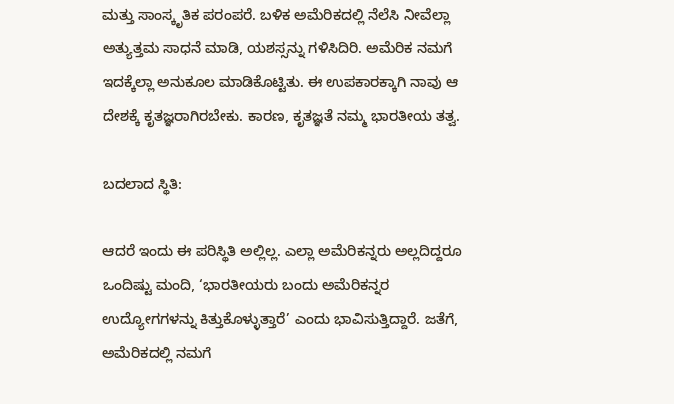ಮತ್ತು ಸಾಂಸ್ಕೃತಿಕ ಪರಂಪರೆ. ಬಳಿಕ ಅಮೆರಿಕದಲ್ಲಿ ನೆಲೆಸಿ ನೀವೆಲ್ಲಾ ಅತ್ಯುತ್ತಮ ಸಾಧನೆ ಮಾಡಿ, ಯಶಸ್ಸನ್ನು ಗಳಿಸಿದಿರಿ. ಅಮೆರಿಕ ನಮಗೆ ಇದಕ್ಕೆಲ್ಲಾ ಅನುಕೂಲ ಮಾಡಿಕೊಟ್ಟಿತು. ಈ ಉಪಕಾರಕ್ಕಾಗಿ ನಾವು ಆ ದೇಶಕ್ಕೆ ಕೃತಜ್ಞರಾಗಿರಬೇಕು. ಕಾರಣ, ಕೃತಜ್ಞತೆ ನಮ್ಮ ಭಾರತೀಯ ತತ್ವ.

ಬದಲಾದ ಸ್ಥಿತಿ:

ಆದರೆ ಇಂದು ಈ ಪರಿಸ್ಥಿತಿ ಅಲ್ಲಿಲ್ಲ. ಎಲ್ಲಾ ಅಮೆರಿಕನ್ನರು ಅಲ್ಲದಿದ್ದರೂ ಒಂದಿಷ್ಟು ಮಂದಿ, ‘ಭಾರತೀಯರು ಬಂದು ಅಮೆರಿಕನ್ನರ ಉದ್ಯೋಗಗಳನ್ನು ಕಿತ್ತುಕೊಳ್ಳುತ್ತಾರೆ’ ಎಂದು ಭಾವಿಸುತ್ತಿದ್ದಾರೆ. ಜತೆಗೆ, ಅಮೆರಿಕದಲ್ಲಿ ನಮಗೆ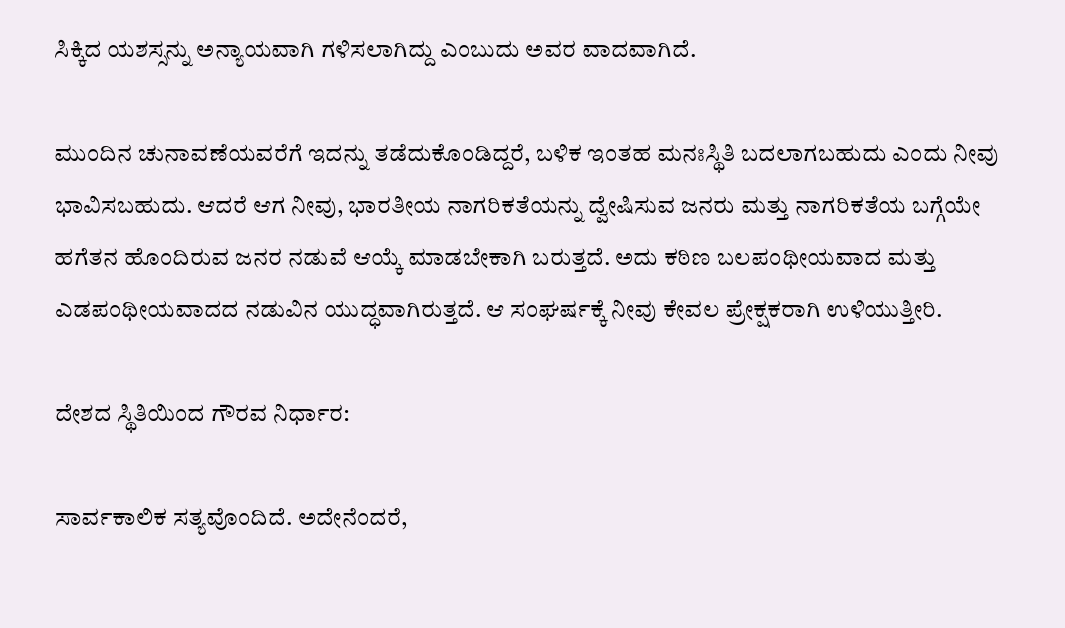ಸಿಕ್ಕಿದ ಯಶಸ್ಸನ್ನು ಅನ್ಯಾಯವಾಗಿ ಗಳಿಸಲಾಗಿದ್ದು ಎಂಬುದು ಅವರ ವಾದವಾಗಿದೆ.

ಮುಂದಿನ ಚುನಾವಣೆಯವರೆಗೆ ಇದನ್ನು ತಡೆದುಕೊಂಡಿದ್ದರೆ, ಬಳಿಕ ಇಂತಹ ಮನಃಸ್ಥಿತಿ ಬದಲಾಗಬಹುದು ಎಂದು ನೀವು ಭಾವಿಸಬಹುದು. ಆದರೆ ಆಗ ನೀವು, ಭಾರತೀಯ ನಾಗರಿಕತೆಯನ್ನು ದ್ವೇಷಿಸುವ ಜನರು ಮತ್ತು ನಾಗರಿಕತೆಯ ಬಗ್ಗೆಯೇ ಹಗೆತನ ಹೊಂದಿರುವ ಜನರ ನಡುವೆ ಆಯ್ಕೆ ಮಾಡಬೇಕಾಗಿ ಬರುತ್ತದೆ. ಅದು ಕಠಿಣ ಬಲಪಂಥೀಯವಾದ ಮತ್ತು ಎಡಪಂಥೀಯವಾದದ ನಡುವಿನ ಯುದ್ಧವಾಗಿರುತ್ತದೆ. ಆ ಸಂಘರ್ಷಕ್ಕೆ ನೀವು ಕೇವಲ ಪ್ರೇಕ್ಷಕರಾಗಿ ಉಳಿಯುತ್ತೀರಿ.

ದೇಶದ ಸ್ಥಿತಿಯಿಂದ ಗೌರವ ನಿರ್ಧಾರ:

ಸಾರ್ವಕಾಲಿಕ ಸತ್ಯವೊಂದಿದೆ. ಅದೇನೆಂದರೆ,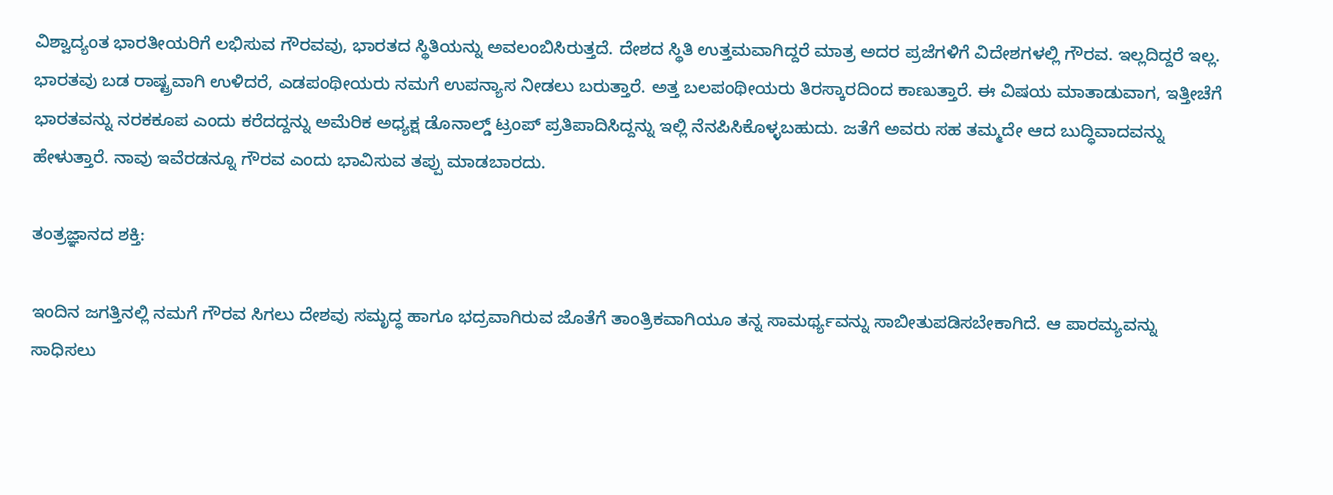ವಿಶ್ವಾದ್ಯಂತ ಭಾರತೀಯರಿಗೆ ಲಭಿಸುವ ಗೌರವವು, ಭಾರತದ ಸ್ಥಿತಿಯನ್ನು ಅವಲಂಬಿಸಿರುತ್ತದೆ. ದೇಶದ ಸ್ಥಿತಿ ಉತ್ತಮವಾಗಿದ್ದರೆ ಮಾತ್ರ ಅದರ ಪ್ರಜೆಗಳಿಗೆ ವಿದೇಶಗಳಲ್ಲಿ ಗೌರವ. ಇಲ್ಲದಿದ್ದರೆ ಇಲ್ಲ. ಭಾರತವು ಬಡ ರಾಷ್ಟ್ರವಾಗಿ ಉಳಿದರೆ, ಎಡಪಂಥೀಯರು ನಮಗೆ ಉಪನ್ಯಾಸ ನೀಡಲು ಬರುತ್ತಾರೆ. ಅತ್ತ ಬಲಪಂಥೀಯರು ತಿರಸ್ಕಾರದಿಂದ ಕಾಣುತ್ತಾರೆ. ಈ ವಿಷಯ ಮಾತಾಡುವಾಗ, ಇತ್ತೀಚೆಗೆ ಭಾರತವನ್ನು ನರಕಕೂಪ ಎಂದು ಕರೆದದ್ದನ್ನು ಅಮೆರಿಕ ಅಧ್ಯಕ್ಷ ಡೊನಾಲ್ಡ್‌ ಟ್ರಂಪ್‌ ಪ್ರತಿಪಾದಿಸಿದ್ದನ್ನು ಇಲ್ಲಿ ನೆನಪಿಸಿಕೊಳ್ಳಬಹುದು. ಜತೆಗೆ ಅವರು ಸಹ ತಮ್ಮದೇ ಆದ ಬುದ್ಧಿವಾದವನ್ನು ಹೇಳುತ್ತಾರೆ. ನಾವು ಇವೆರಡನ್ನೂ ಗೌರವ ಎಂದು ಭಾವಿಸುವ ತಪ್ಪು ಮಾಡಬಾರದು.

ತಂತ್ರಜ್ಞಾನದ ಶಕ್ತಿ:

ಇಂದಿನ ಜಗತ್ತಿನಲ್ಲಿ ನಮಗೆ ಗೌರವ ಸಿಗಲು ದೇಶವು ಸಮೃದ್ಧ ಹಾಗೂ ಭದ್ರವಾಗಿರುವ ಜೊತೆಗೆ ತಾಂತ್ರಿಕವಾಗಿಯೂ ತನ್ನ ಸಾಮರ್ಥ್ಯವನ್ನು ಸಾಬೀತುಪಡಿಸಬೇಕಾಗಿದೆ. ಆ ಪಾರಮ್ಯವನ್ನು ಸಾಧಿಸಲು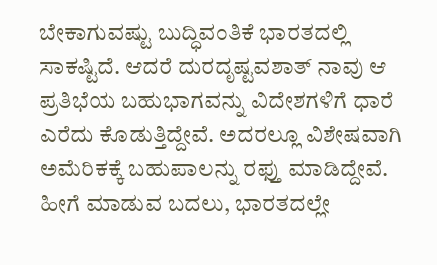ಬೇಕಾಗುವಷ್ಟು ಬುದ್ಧಿವಂತಿಕೆ ಭಾರತದಲ್ಲಿ ಸಾಕಷ್ಟಿದೆ. ಆದರೆ ದುರದೃಷ್ಟವಶಾತ್ ನಾವು ಆ ಪ್ರತಿಭೆಯ ಬಹುಭಾಗವನ್ನು ವಿದೇಶಗಳಿಗೆ ಧಾರೆ ಎರೆದು ಕೊಡುತ್ತಿದ್ದೇವೆ. ಅದರಲ್ಲೂ ವಿಶೇಷವಾಗಿ ಅಮೆರಿಕಕ್ಕೆ ಬಹುಪಾಲನ್ನು ರಫ್ತು ಮಾಡಿದ್ದೇವೆ. ಹೀಗೆ ಮಾಡುವ ಬದಲು, ಭಾರತದಲ್ಲೇ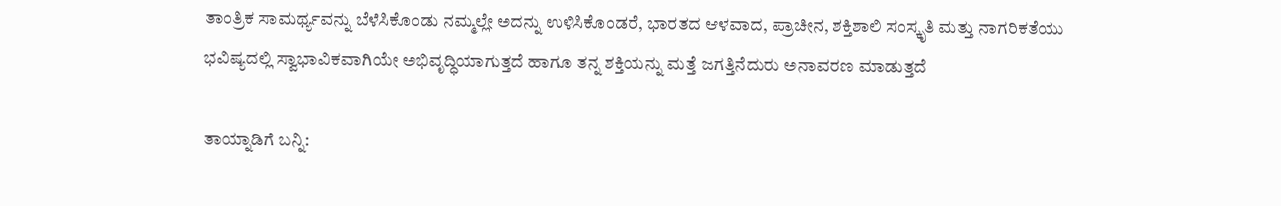ತಾಂತ್ರಿಕ ಸಾಮರ್ಥ್ಯವನ್ನು ಬೆಳೆಸಿಕೊಂಡು ನಮ್ಮಲ್ಲೇ ಅದನ್ನು ಉಳಿಸಿಕೊಂಡರೆ, ಭಾರತದ ಆಳವಾದ, ಪ್ರಾಚೀನ, ಶಕ್ತಿಶಾಲಿ ಸಂಸ್ಕೃತಿ ಮತ್ತು ನಾಗರಿಕತೆಯು ಭವಿಷ್ಯದಲ್ಲಿ ಸ್ವಾಭಾವಿಕವಾಗಿಯೇ ಅಭಿವೃದ್ಧಿಯಾಗುತ್ತದೆ ಹಾಗೂ ತನ್ನ ಶಕ್ತಿಯನ್ನು ಮತ್ತೆ ಜಗತ್ತಿನೆದುರು ಅನಾವರಣ ಮಾಡುತ್ತದೆ

ತಾಯ್ನಾಡಿಗೆ ಬನ್ನಿ: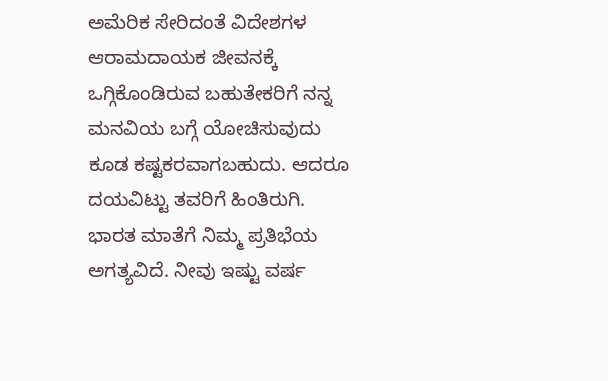ಅಮೆರಿಕ ಸೇರಿದಂತೆ ವಿದೇಶಗಳ ಆರಾಮದಾಯಕ ಜೀವನಕ್ಕೆ ಒಗ್ಗಿಕೊಂಡಿರುವ ಬಹುತೇಕರಿಗೆ ನನ್ನ ಮನವಿಯ ಬಗ್ಗೆ ಯೋಚಿಸುವುದು ಕೂಡ ಕಷ್ಟಕರವಾಗಬಹುದು. ಆದರೂ ದಯವಿಟ್ಟು ತವರಿಗೆ ಹಿಂತಿರುಗಿ. ಭಾರತ ಮಾತೆಗೆ ನಿಮ್ಮ ಪ್ರತಿಭೆಯ ಅಗತ್ಯವಿದೆ. ನೀವು ಇಷ್ಟು ವರ್ಷ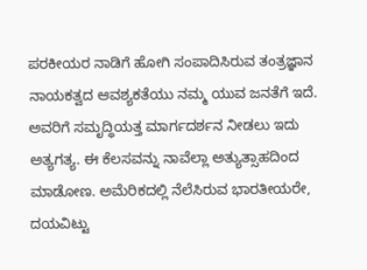ಪರಕೀಯರ ನಾಡಿಗೆ ಹೋಗಿ ಸಂಪಾದಿಸಿರುವ ತಂತ್ರಜ್ಞಾನ ನಾಯಕತ್ವದ ಆವಶ್ಯಕತೆಯು ನಮ್ಮ ಯುವ ಜನತೆಗೆ ಇದೆ. ಅವರಿಗೆ ಸಮೃದ್ಧಿಯತ್ತ ಮಾರ್ಗದರ್ಶನ ನೀಡಲು ಇದು ಅತ್ಯಗತ್ಯ. ಈ ಕೆಲಸವನ್ನು ನಾವೆಲ್ಲಾ ಅತ್ಯುತ್ಸಾಹದಿಂದ ಮಾಡೋಣ. ಅಮೆರಿಕದಲ್ಲಿ ನೆಲೆಸಿರುವ ಭಾರತೀಯರೇ, ದಯವಿಟ್ಟು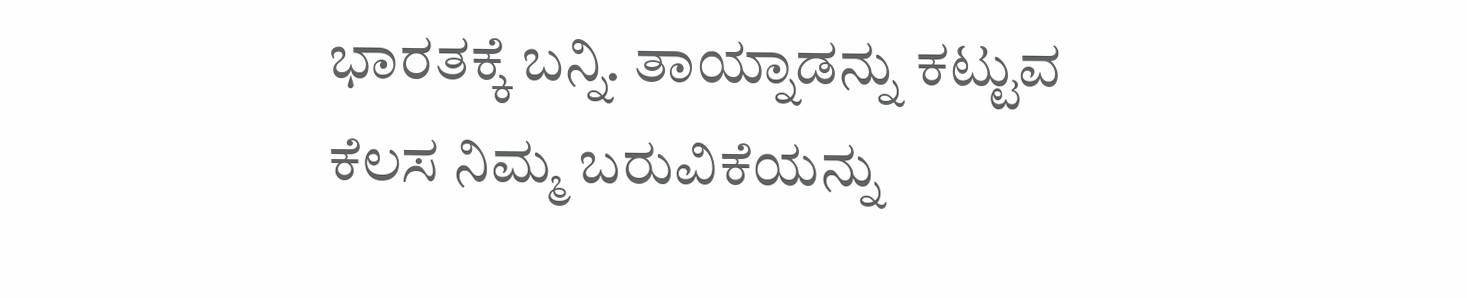ಭಾರತಕ್ಕೆ ಬನ್ನಿ. ತಾಯ್ನಾಡನ್ನು ಕಟ್ಟುವ ಕೆಲಸ ನಿಮ್ಮ ಬರುವಿಕೆಯನ್ನು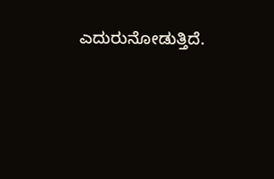ಎದುರುನೋಡುತ್ತಿದೆ.